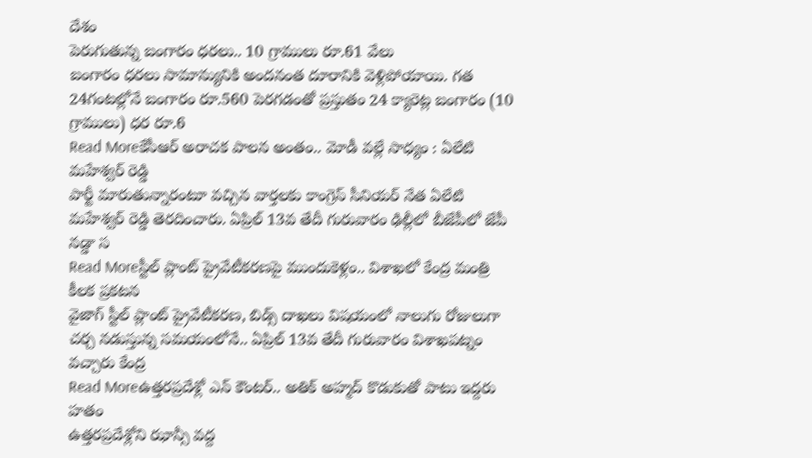దేశం
పెరుగుతున్న బంగారం ధరలు.. 10 గ్రాములు రూ.61 వేలు
బంగారం ధరలు సామాన్యునికి అందనంత దూరానికి వెళ్లిపోయాయి. గత 24గంటల్లోనే బంగారం రూ.560 పెరగడంతో ప్రస్తుతం 24 క్యారెట్ల బంగారం (10 గ్రాములు) ధర రూ.6
Read Moreకేసీఆర్ అరాచక పాలన అంతం.. మోడీ వల్లే సాధ్యం : ఏలేటి మహేశ్వర్ రెడ్డి
పార్టీ మారుతున్నారంటూ వచ్చిన వార్తలకు కాంగ్రెస్ సీనియర్ నేత ఏలేటి మహేశ్వర్ రెడ్డి తెరదించారు. ఏప్రిల్ 13వ తేదీ గురువారం ఢిల్లీలో బీజేపీలో జేపీ నడ్డా స
Read Moreస్టీల్ ప్లాంట్ ప్రైవేటీకరణపై ముందుకెళ్లం.. విశాఖలో కేంద్ర మంత్రి కీలక ప్రకటన
వైజాగ్ స్టీల్ ప్లాంట్ ప్రైవేటీకరణ, బిడ్స్ దాఖలు విషయంలో నాలుగు రోజులుగా చర్చ నడుస్తున్న సమయంలోనే.. ఏప్రిల్ 13వ తేదీ గురువారం విశాఖపట్నం వచ్చారు కేంద్ర
Read Moreఉత్తరప్రదేశ్లో ఎన్ కౌంటర్.. అతిక్ అహ్మద్ కొడుకుతో పాటు ఇద్దరు హతం
ఉత్తరప్రదేశ్లోని ఝాన్సీ వద్ద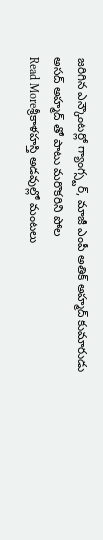జరిగిన ఎన్కౌంటర్లో గ్యాంగ్స్టర్, మాజీ ఎంపీ అతిక్ అహ్మద్ కుమారుడు అసద్ అహ్మద్ తో పాటు మరొకరిని పోల
Read Moreశ్రీకాళహస్తి అడవుల్లో మంటలు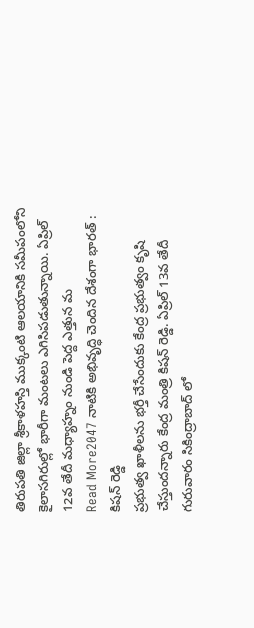తిరుపతి జిల్లా శ్రీకాళహస్తి ముక్కంటి ఆలయానికి సమీపంలోని కైలాసగిరుల్లో భారీగా మంటలు ఎగిసిపడుతున్నాయి. ఏప్రిల్ 12వ తేదీ మధ్యాహ్నం నుండి పెద్ద ఎత్తున మ
Read More2047 నాటికి అభివృద్ధి చెందిన దేశంగా భారత్ : కిషన్ రెడ్డి
ప్రభుత్వ ఖాళీలను భర్తీ చేసేందుకు కేంద్ర ప్రభుత్వం కృషి చేస్తుందన్నారు కేంద్ర మంత్రి కిషన్ రెడ్డి. ఏప్రిల్ 13వ తేదీ గురువారం సికింద్రాబాద్ లో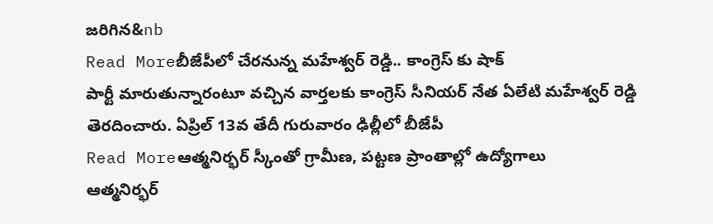జరిగిన&nb
Read Moreబీజేపీలో చేరనున్న మహేశ్వర్ రెడ్డి.. కాంగ్రెస్ కు షాక్
పార్టీ మారుతున్నారంటూ వచ్చిన వార్తలకు కాంగ్రెస్ సీనియర్ నేత ఏలేటి మహేశ్వర్ రెడ్డి తెరదించారు. ఏప్రిల్ 13వ తేదీ గురువారం ఢిల్లీలో బీజేపీ
Read Moreఆత్మనిర్భర్ స్కీంతో గ్రామీణ, పట్టణ ప్రాంతాల్లో ఉద్యోగాలు
ఆత్మనిర్భర్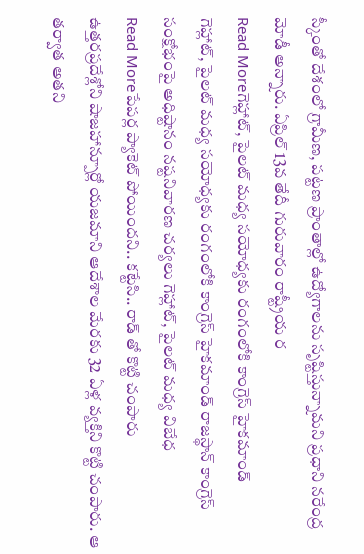స్కీంతో దేశంలో గ్రామీణ, పట్టణ ప్రాంతాల్లో ఉద్యోగాలను సృష్టిస్తున్నామని ప్రధాని నరేంద్ర మోడీ అన్నారు. ఏప్రిల్ 13వ తేదీ గురువారం రాష్ట్రీయ ర
Read Moreగెహ్లాట్, పైలట్ మధ్య సయోధ్యకు రంగంలోకి కాంగ్రెస్ హైకమాండ్
గెహ్లాట్, పైలట్ మధ్య సయోధ్యకు రంగంలోకి కాంగ్రెస్ హైకమాండ్ రాజస్థాన్ కాంగ్రెస్ సంక్షోభంపై అధిష్టానం నష్టనివారణ చర్యలు గెహ్లాట్, పైలట్ మధ్య విబేధ
Read Moreపేపర్ల ప్యాకెట్ పోయిందని.. కట్టేసి.. రాడ్ తో కొట్టి చంపారు
ఉత్తరప్రదేశ్లోని షాజహాన్పూర్లో యజమాని ఆదేశాల మేరకు 32 ఏళ్ల వ్యక్తిని కొట్టి చంపారు. ఆ తర్వాత అతని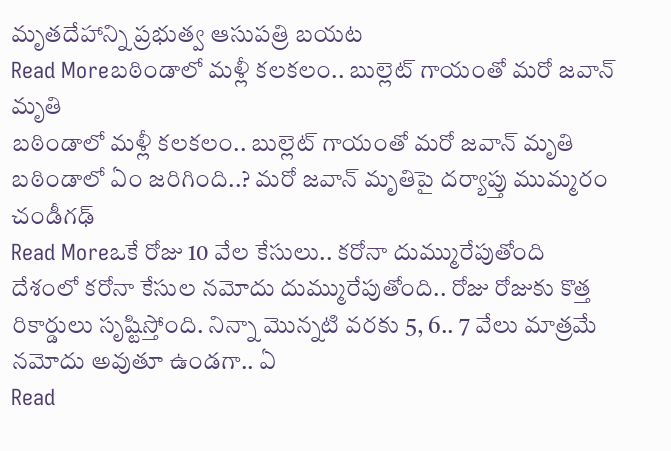మృతదేహాన్ని ప్రభుత్వ ఆసుపత్రి బయట
Read Moreబఠిండాలో మళ్లీ కలకలం.. బుల్లెట్ గాయంతో మరో జవాన్ మృతి
బఠిండాలో మళ్లీ కలకలం.. బుల్లెట్ గాయంతో మరో జవాన్ మృతి బఠిండాలో ఏం జరిగింది..? మరో జవాన్ మృతిపై దర్యాప్తు ముమ్మరం చండీగఢ్
Read Moreఒకే రోజు 10 వేల కేసులు.. కరోనా దుమ్మురేపుతోంది
దేశంలో కరోనా కేసుల నమోదు దుమ్మురేపుతోంది.. రోజు రోజుకు కొత్త రికార్డులు సృష్టిస్తోంది. నిన్నా మొన్నటి వరకు 5, 6.. 7 వేలు మాత్రమే నమోదు అవుతూ ఉండగా.. ఏ
Read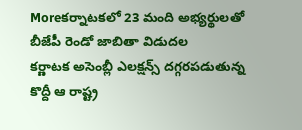Moreకర్నాటకలో 23 మంది అభ్యర్థులతో బీజేపీ రెండో జాబితా విడుదల
కర్ణాటక అసెంబ్లీ ఎలక్షన్స్ దగ్గరపడుతున్న కొద్దీ ఆ రాష్ట్ర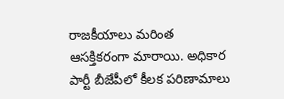రాజకీయాలు మరింత ఆసక్తికరంగా మారాయి. అధికార పార్టీ బీజేపీలో కీలక పరిణామాలు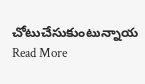చోటుచేసుకుంటున్నాయ
Read More